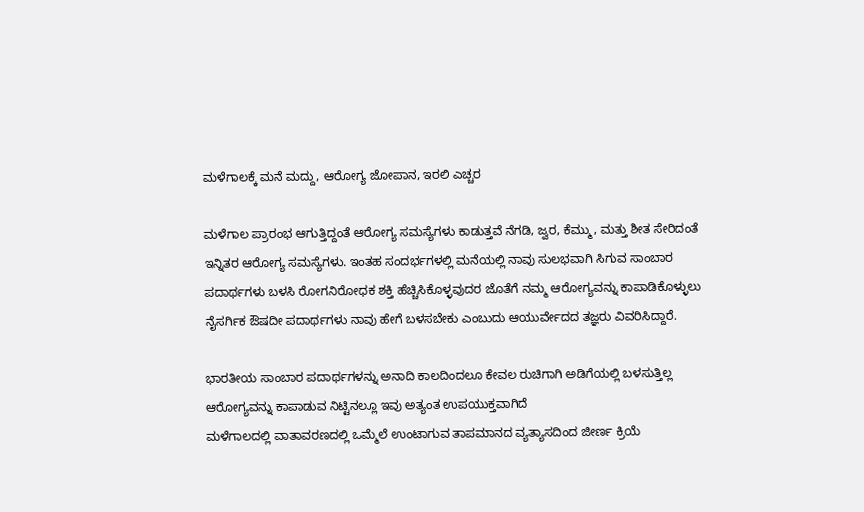ಮಳೆಗಾಲಕ್ಕೆ ಮನೆ ಮದ್ದು, ಆರೋಗ್ಯ ಜೋಪಾನ, ಇರಲಿ ಎಚ್ಚರ

ಮಳೆಗಾಲ ಪ್ರಾರಂಭ ಆಗುತ್ತಿದ್ದಂತೆ ಆರೋಗ್ಯ ಸಮಸ್ಯೆಗಳು ಕಾಡುತ್ತವೆ ನೆಗಡಿ, ಜ್ವರ, ಕೆಮ್ಮು, ಮತ್ತು ಶೀತ ಸೇರಿದಂತೆ ಇನ್ನಿತರ ಆರೋಗ್ಯ ಸಮಸ್ಯೆಗಳು. ಇಂತಹ ಸಂದರ್ಭಗಳಲ್ಲಿ ಮನೆಯಲ್ಲಿ ನಾವು ಸುಲಭವಾಗಿ ಸಿಗುವ ಸಾಂಬಾರ ಪದಾರ್ಥಗಳು ಬಳಸಿ ರೋಗನಿರೋಧಕ ಶಕ್ತಿ ಹೆಚ್ಚಿಸಿಕೊಳ್ಳವುದರ ಜೊತೆಗೆ ನಮ್ಮ ಆರೋಗ್ಯವನ್ನು ಕಾಪಾಡಿಕೊಳ್ಳುಲು ನೈಸರ್ಗಿಕ ಔಷದೀ ಪದಾರ್ಥಗಳು ನಾವು ಹೇಗೆ ಬಳಸಬೇಕು ಎಂಬುದು ಆಯುರ್ವೇದದ ತಜ್ಞರು ವಿವರಿಸಿದ್ದಾರೆ.

ಭಾರತೀಯ ಸಾಂಬಾರ ಪದಾರ್ಥಗಳನ್ನು ಅನಾದಿ ಕಾಲದಿಂದಲೂ ಕೇವಲ ರುಚಿಗಾಗಿ ಅಡಿಗೆಯಲ್ಲಿ ಬಳಸುತ್ತಿಲ್ಲ ಆರೋಗ್ಯವನ್ನು ಕಾಪಾಡುವ ನಿಟ್ಟಿನಲ್ಲೂ ಇವು ಅತ್ಯಂತ ಉಪಯುಕ್ತವಾಗಿದೆ
ಮಳೆಗಾಲದಲ್ಲಿ ವಾತಾವರಣದಲ್ಲಿ ಒಮ್ಮೆಲೆ ಉಂಟಾಗುವ ತಾಪಮಾನದ ವ್ಯತ್ಯಾಸದಿಂದ ಜೀರ್ಣ ಕ್ರಿಯೆ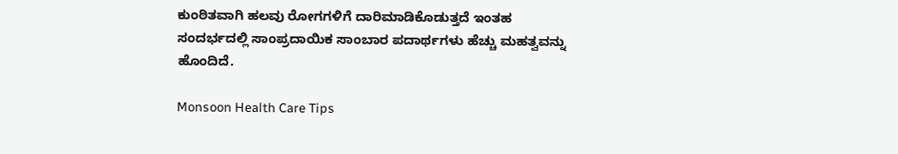ಕುಂಠಿತವಾಗಿ ಹಲವು ರೋಗಗಳಿಗೆ ದಾರಿಮಾಡಿಕೊಡುತ್ತದೆ ಇಂತಹ ಸಂದರ್ಭದಲ್ಲಿ ಸಾಂಪ್ರದಾಯಿಕ ಸಾಂಬಾರ ಪದಾರ್ಥಗಳು ಹೆಚ್ಚು ಮಹತ್ವವನ್ನು ಹೊಂದಿದೆ.

Monsoon Health Care Tips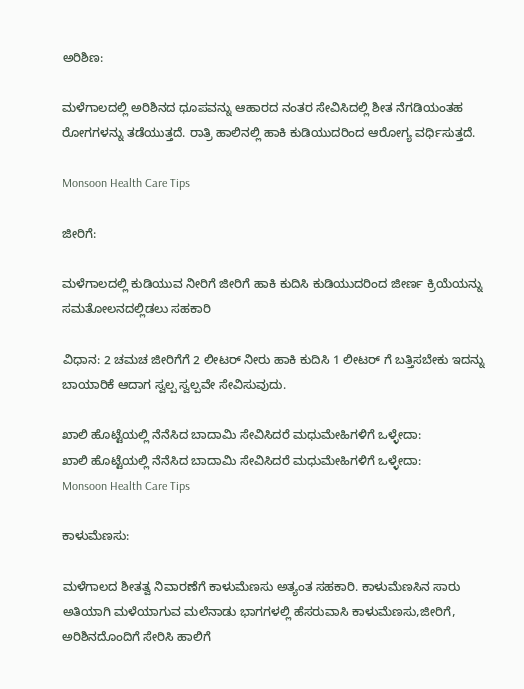ಅರಿಶಿಣ:

ಮಳೆಗಾಲದಲ್ಲಿ ಅರಿಶಿನದ ಧೂಪವನ್ನು ಆಹಾರದ ನಂತರ ಸೇವಿಸಿದಲ್ಲಿ ಶೀತ ನೆಗಡಿಯಂತಹ ರೋಗಗಳನ್ನು ತಡೆಯುತ್ತದೆ. ರಾತ್ರಿ ಹಾಲಿನಲ್ಲಿ ಹಾಕಿ ಕುಡಿಯುದರಿಂದ ಆರೋಗ್ಯ ವರ್ಧಿಸುತ್ತದೆ.

Monsoon Health Care Tips

ಜೀರಿಗೆ:

ಮಳೆಗಾಲದಲ್ಲಿ ಕುಡಿಯುವ ನೀರಿಗೆ ಜೀರಿಗೆ ಹಾಕಿ ಕುದಿಸಿ ಕುಡಿಯುದರಿಂದ ಜೀರ್ಣ ಕ್ರಿಯೆಯನ್ನು ಸಮತೋಲನದಲ್ಲಿಡಲು ಸಹಕಾರಿ

ವಿಧಾನ: 2 ಚಮಚ ಜೀರಿಗೆಗೆ 2 ಲೀಟರ್ ನೀರು ಹಾಕಿ ಕುದಿಸಿ 1 ಲೀಟರ್ ಗೆ ಬತ್ತಿಸಬೇಕು ಇದನ್ನು ಬಾಯಾರಿಕೆ ಆದಾಗ ಸ್ವಲ್ಪ ಸ್ವಲ್ಪವೇ ಸೇವಿಸುವುದು.

ಖಾಲಿ ಹೊಟ್ಟೆಯಲ್ಲಿ ನೆನೆಸಿದ ಬಾದಾಮಿ ಸೇವಿಸಿದರೆ ಮಧುಮೇಹಿಗಳಿಗೆ ಒಳ್ಳೇದಾ:
ಖಾಲಿ ಹೊಟ್ಟೆಯಲ್ಲಿ ನೆನೆಸಿದ ಬಾದಾಮಿ ಸೇವಿಸಿದರೆ ಮಧುಮೇಹಿಗಳಿಗೆ ಒಳ್ಳೇದಾ:
Monsoon Health Care Tips

ಕಾಳುಮೆಣಸು:

ಮಳೆಗಾಲದ ಶೀತತ್ವ ನಿವಾರಣೆಗೆ ಕಾಳುಮೆಣಸು ಅತ್ಯಂತ ಸಹಕಾರಿ. ಕಾಳುಮೆಣಸಿನ ಸಾರು ಅತಿಯಾಗಿ ಮಳೆಯಾಗುವ ಮಲೆನಾಡು ಭಾಗಗಳಲ್ಲಿ ಹೆಸರುವಾಸಿ ಕಾಳುಮೆಣಸು,ಜೀರಿಗೆ, ಅರಿಶಿನದೊಂದಿಗೆ ಸೇರಿಸಿ ಹಾಲಿಗೆ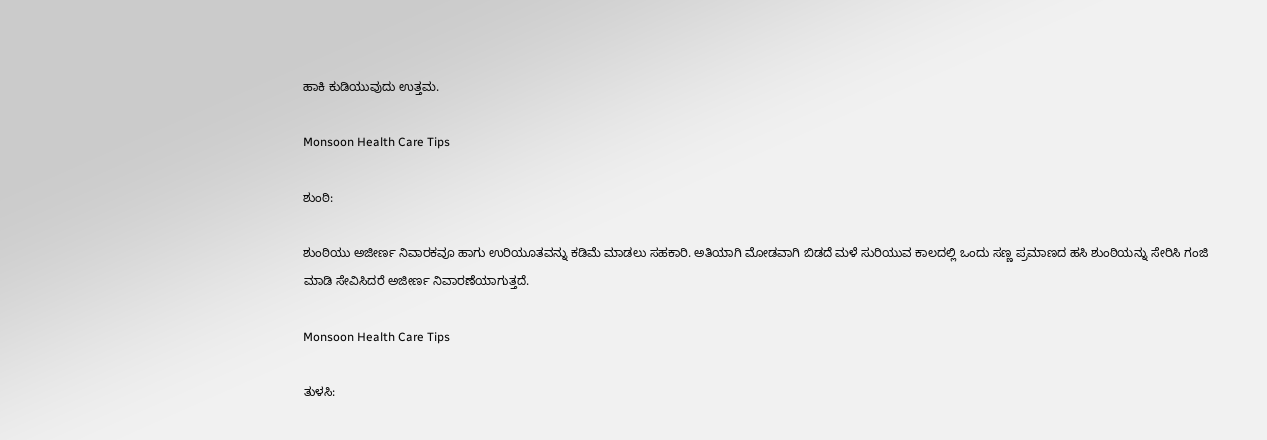ಹಾಕಿ ಕುಡಿಯುವುದು ಉತ್ತಮ.

Monsoon Health Care Tips

ಶುಂಠಿ:

ಶುಂಠಿಯು ಅಜೀರ್ಣ ನಿವಾರಕವೂ ಹಾಗು ಉರಿಯೂತವನ್ನು ಕಡಿಮೆ ಮಾಡಲು ಸಹಕಾರಿ. ಅತಿಯಾಗಿ ಮೋಡವಾಗಿ ಬಿಡದೆ ಮಳೆ ಸುರಿಯುವ ಕಾಲದಲ್ಲಿ ಒಂದು ಸಣ್ಣ ಪ್ರಮಾಣದ ಹಸಿ ಶುಂಠಿಯನ್ನು ಸೇರಿಸಿ ಗಂಜಿ ಮಾಡಿ ಸೇವಿಸಿದರೆ ಅಜೀರ್ಣ ನಿವಾರಣೆಯಾಗುತ್ತದೆ.

Monsoon Health Care Tips

ತುಳಸಿ: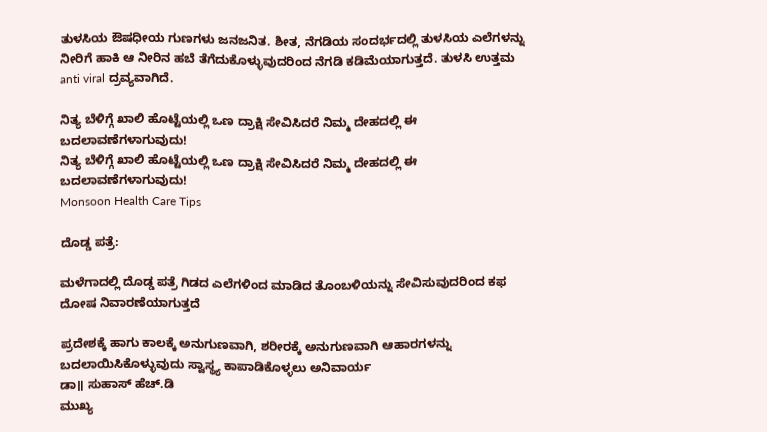ತುಳಸಿಯ ಔಷಧೀಯ ಗುಣಗಳು ಜನಜನಿತ. ಶೀತ, ನೆಗಡಿಯ ಸಂದರ್ಭದಲ್ಲಿ ತುಳಸಿಯ ಎಲೆಗಳನ್ನು ನೀರಿಗೆ ಹಾಕಿ ಆ ನೀರಿನ ಹಬೆ ತೆಗೆದುಕೊಳ್ಳುವುದರಿಂದ ನೆಗಡಿ ಕಡಿಮೆಯಾಗುತ್ತದೆ. ತುಳಸಿ ಉತ್ತಮ anti viral ದ್ರವ್ಯವಾಗಿದೆ.

ನಿತ್ಯ ಬೆಳಿಗ್ಗೆ ಖಾಲಿ ಹೊಟ್ಟೆಯಲ್ಲಿ ಒಣ ದ್ರಾಕ್ಷಿ ಸೇವಿಸಿದರೆ ನಿಮ್ಮ ದೇಹದಲ್ಲಿ ಈ ಬದಲಾವಣೆಗಳಾಗುವುದು!
ನಿತ್ಯ ಬೆಳಿಗ್ಗೆ ಖಾಲಿ ಹೊಟ್ಟೆಯಲ್ಲಿ ಒಣ ದ್ರಾಕ್ಷಿ ಸೇವಿಸಿದರೆ ನಿಮ್ಮ ದೇಹದಲ್ಲಿ ಈ ಬದಲಾವಣೆಗಳಾಗುವುದು!
Monsoon Health Care Tips

ದೊಡ್ಡ ಪತ್ರೆ:

ಮಳೆಗಾದಲ್ಲಿ ದೊಡ್ಡ ಪತ್ರೆ ಗಿಡದ ಎಲೆಗಳಿಂದ ಮಾಡಿದ ತೊಂಬಳಿಯನ್ನು ಸೇವಿಸುವುದರಿಂದ ಕಫ ದೋಷ ನಿವಾರಣೆಯಾಗುತ್ತದೆ

ಪ್ರದೇಶಕ್ಕೆ ಹಾಗು ಕಾಲಕ್ಕೆ ಅನುಗುಣವಾಗಿ, ಶರೀರಕ್ಕೆ ಅನುಗುಣವಾಗಿ ಆಹಾರಗಳನ್ನು ಬದಲಾಯಿಸಿಕೊಳ್ಳುವುದು ಸ್ವಾಸ್ಥ್ಯ ಕಾಪಾಡಿಕೊಳ್ಳಲು ಅನಿವಾರ್ಯ
ಡಾ॥ ಸುಹಾಸ್ ಹೆಚ್.ಡಿ
ಮುಖ್ಯ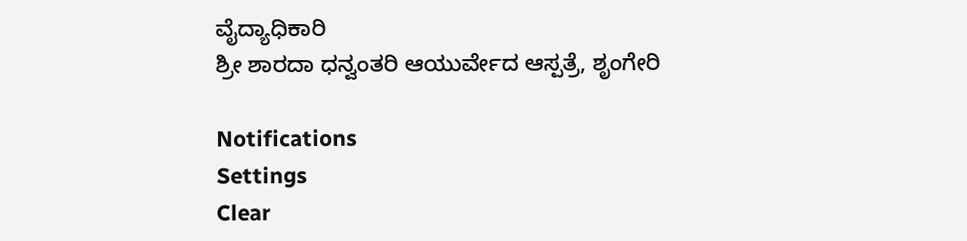ವೈದ್ಯಾಧಿಕಾರಿ
ಶ್ರೀ ಶಾರದಾ ಧನ್ವಂತರಿ ಆಯುರ್ವೇದ ಆಸ್ಪತ್ರೆ, ಶೃಂಗೇರಿ

Notifications
Settings
Clear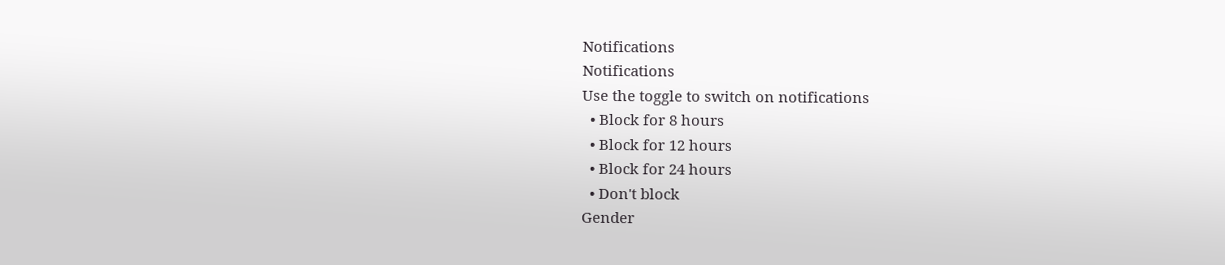Notifications
Notifications
Use the toggle to switch on notifications
  • Block for 8 hours
  • Block for 12 hours
  • Block for 24 hours
  • Don't block
Gender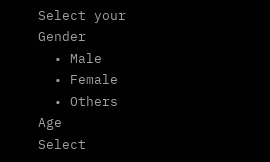Select your Gender
  • Male
  • Female
  • Others
Age
Select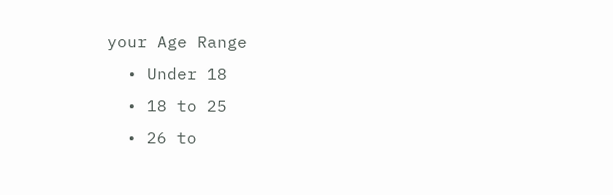your Age Range
  • Under 18
  • 18 to 25
  • 26 to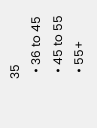35
  • 36 to 45
  • 45 to 55
  • 55+